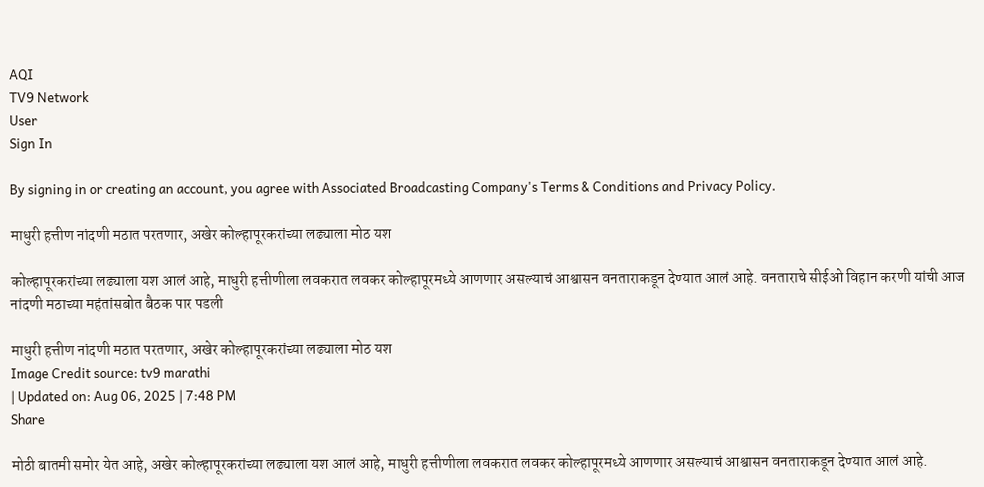AQI
TV9 Network
User
Sign In

By signing in or creating an account, you agree with Associated Broadcasting Company's Terms & Conditions and Privacy Policy.

माधुरी हत्तीण नांदणी मठात परतणार, अखेर कोल्हापूरकरांच्या लढ्याला मोठ यश

कोल्हापूरकरांच्या लढ्याला यश आलं आहे, माधुरी हत्तीणीला लवकरात लवकर कोल्हापूरमध्ये आणणार असल्याचं आश्वासन वनताराकडून देण्यात आलं आहे. वनताराचे सीईओ विहान करणी यांची आज नांदणी मठाच्या महंतांसबोत बैठक पार पडली

माधुरी हत्तीण नांदणी मठात परतणार, अखेर कोल्हापूरकरांच्या लढ्याला मोठ यश
Image Credit source: tv9 marathi
| Updated on: Aug 06, 2025 | 7:48 PM
Share

मोठी बातमी समोर येत आहे, अखेर कोल्हापूरकरांच्या लढ्याला यश आलं आहे, माधुरी हत्तीणीला लवकरात लवकर कोल्हापूरमध्ये आणणार असल्याचं आश्वासन वनताराकडून देण्यात आलं आहे.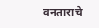वनताराचे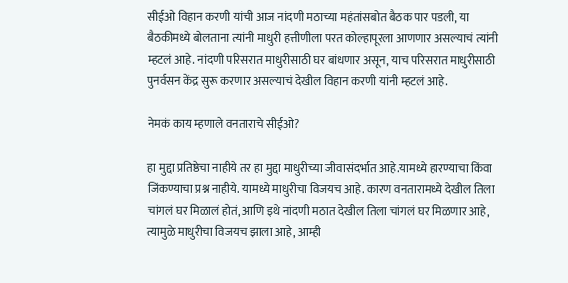सीईओ विहान करणी यांची आज नांदणी मठाच्या महंतांसबोत बैठक पार पडली, या बैठकीमध्ये बोलताना त्यांनी माधुरी हत्तीणीला परत कोल्हापूरला आणणार असल्याचं त्यांनी म्हटलं आहे. नांदणी परिसरात माधुरीसाठी घर बांधणार असून, याच परिसरात माधुरीसाठी पुनर्वसन केंद्र सुरू करणार असल्याचं देखील विहान करणी यांनी म्हटलं आहे.

नेमकं काय म्हणाले वनताराचे सीईओ?

हा मुद्दा प्रतिष्ठेचा नाहीये तर हा मुद्दा माधुरीच्या जीवासंदर्भात आहे.यामध्ये हारण्याचा किंवा जिंकण्याचा प्रश्न नाहीये. यामध्ये माधुरीचा विजयच आहे. कारण वनतारामध्ये देखील तिला चांगलं घर मिळालं होतं, आणि इथे नांदणी मठात देखील तिला चांगलं घर मिळणार आहे, त्यामुळे माधुरीचा विजयच झाला आहे, आम्ही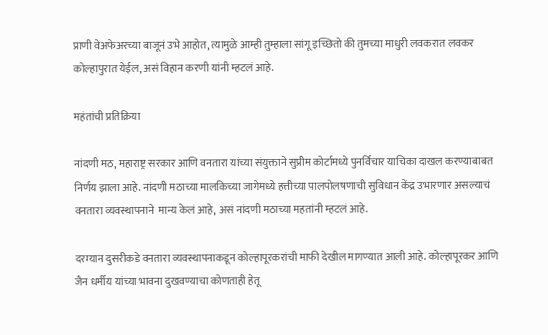प्राणी वेअफेअरच्या बाजूनं उभे आहोत, त्यामुळे आम्ही तुम्हाला सांगू इच्छितो की तुमच्या माधुरी लवकरात लवकर कोल्हापुरात येईल, असं विहान करणी यांनी म्हटलं आहे.

महंतांची प्रतिक्रिया

नांदणी मठ, महाराष्ट्र सरकार आणि वनतारा यांच्या संयुक्ताने सुप्रीम कोर्टामध्ये पुनर्विचार याचिका दाखल करण्याबाबत निर्णय झाला आहे. नांदणी मठाच्या मालकिच्या जागेमध्ये हत्तीच्या पालपोलषणाची सुविधान केंद्र उभारणार असल्याचं वनतारा व्यवस्थापनाने  मान्य केलं आहे, असं नांदणी मठाच्या महतांनी म्हटलं आहे.

दरम्यान दुसरीकडे वनतारा व्यवस्थापनाकडून कोल्हापूरकरांची माफी देखील मागण्यात आली आहे. कोल्हापूरकर आणि जैन धर्मीय यांच्या भावना दुखवण्याचा कोणताही हेतू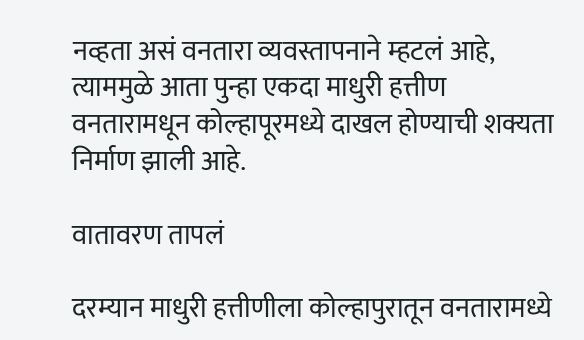नव्हता असं वनतारा व्यवस्तापनाने म्हटलं आहे, त्याममुळे आता पुन्हा एकदा माधुरी हत्तीण वनतारामधून कोल्हापूरमध्ये दाखल होण्याची शक्यता निर्माण झाली आहे.

वातावरण तापलं

दरम्यान माधुरी हत्तीणीला कोल्हापुरातून वनतारामध्ये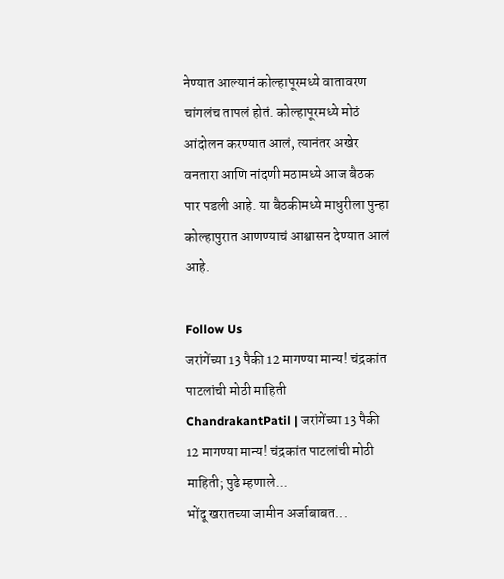नेण्यात आल्यानं कोल्हापूरमध्ये वातावरण चांगलंच तापलं होतं. कोल्हापूरमध्ये मोठं आंदोलन करण्यात आलं, त्यानंतर अखेर वनतारा आणि नांदणी मठामध्ये आज बैठक पार पडली आहे. या बैठकीमध्ये माधुरीला पुन्हा कोल्हापुरात आणण्याचं आश्वासन देण्यात आलं आहे.

Follow Us
जरांगेंच्या 13 पैकी 12 मागण्या मान्य! चंद्रकांत पाटलांची मोठी माहिती
ChandrakantPatil | जरांगेंच्या 13 पैकी 12 मागण्या मान्य! चंद्रकांत पाटलांची मोठी माहिती; पुढे म्हणाले...
भोंदू खरातच्या जामीन अर्जाबाबत...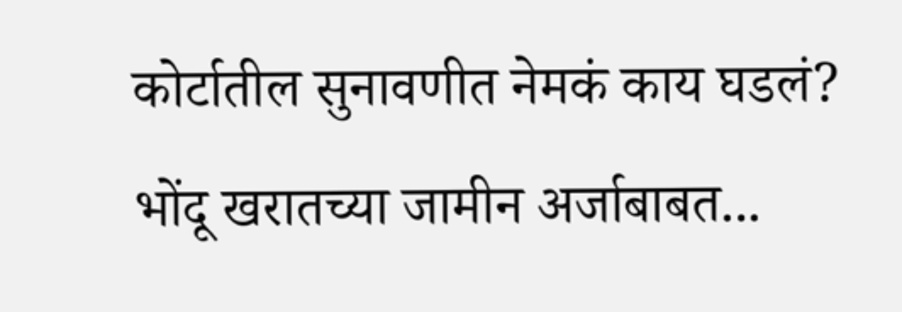कोर्टातील सुनावणीत नेमकं काय घडलं?
भोंदू खरातच्या जामीन अर्जाबाबत...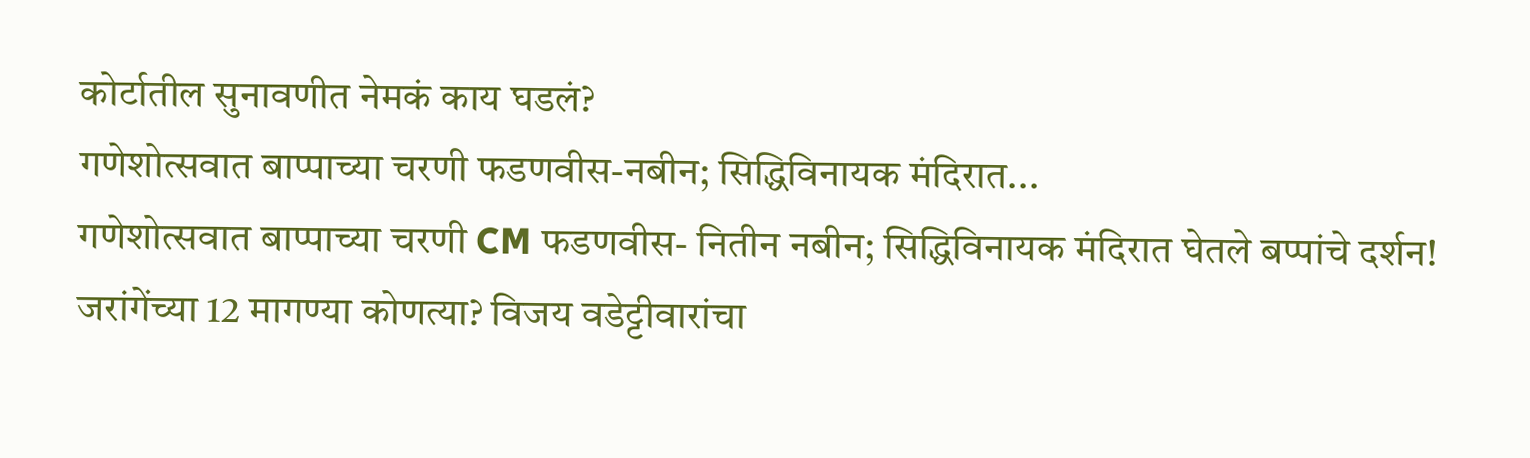कोर्टातील सुनावणीत नेमकं काय घडलं?
गणेशोत्सवात बाप्पाच्या चरणी फडणवीस-नबीन; सिद्धिविनायक मंदिरात...
गणेशोत्सवात बाप्पाच्या चरणी CM फडणवीस- नितीन नबीन; सिद्धिविनायक मंदिरात घेतले बप्पांचे दर्शन!
जरांगेंच्या 12 मागण्या कोणत्या? विजय वडेट्टीवारांचा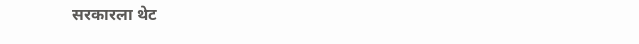सरकारला थेट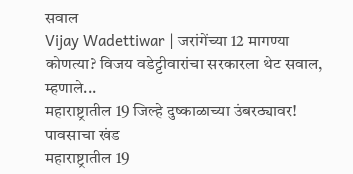सवाल
Vijay Wadettiwar | जरांगेंच्या 12 मागण्या कोणत्या? विजय वडेट्टीवारांचा सरकारला थेट सवाल, म्हणाले...
महाराष्ट्रातील 19 जिल्हे दुष्काळाच्या उंबरठ्यावर! पावसाचा खंड
महाराष्ट्रातील 19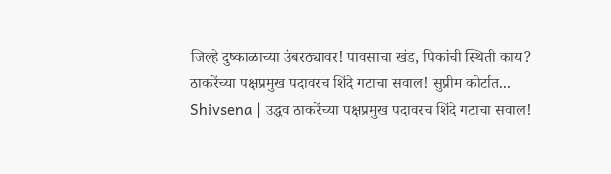जिल्हे दुष्काळाच्या उंबरठ्यावर! पावसाचा खंड, पिकांची स्थिती काय?
ठाकरेंच्या पक्षप्रमुख पदावरच शिंदे गटाचा सवाल! सुप्रीम कोर्टात...
Shivsena | उद्धव ठाकरेंच्या पक्षप्रमुख पदावरच शिंदे गटाचा सवाल!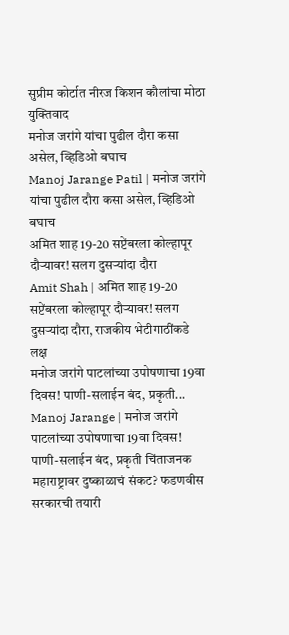सुप्रीम कोर्टात नीरज किशन कौलांचा मोठा युक्तिवाद
मनोज जरांगे यांचा पुढील दौरा कसा असेल, व्हिडिओ बघाच
Manoj Jarange Patil | मनोज जरांगे यांचा पुढील दौरा कसा असेल, व्हिडिओ बघाच
अमित शाह 19-20 सप्टेंबरला कोल्हापूर दौऱ्यावर! सलग दुसऱ्यांदा दौरा
Amit Shah | अमित शाह 19-20 सप्टेंबरला कोल्हापूर दौऱ्यावर! सलग दुसऱ्यांदा दौरा, राजकीय भेटीगाठींकडे लक्ष
मनोज जरांगे पाटलांच्या उपोषणाचा 19वा दिवस! पाणी-सलाईन बंद, प्रकृती...
Manoj Jarange | मनोज जरांगे पाटलांच्या उपोषणाचा 19वा दिवस! पाणी-सलाईन बंद, प्रकृती चिंताजनक
महाराष्ट्रावर दुष्काळाचं संकट? फडणवीस सरकारची तयारी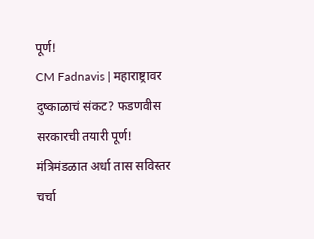पूर्ण!
CM Fadnavis | महाराष्ट्रावर दुष्काळाचं संकट? फडणवीस सरकारची तयारी पूर्ण! मंत्रिमंडळात अर्धा तास सविस्तर चर्चा